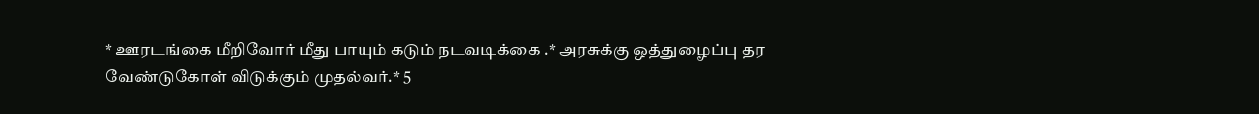* ஊரடங்கை மீறிவோர் மீது பாயும் கடும் நடவடிக்கை .* அரசுக்கு ஒத்துழைப்பு தர வேண்டுகோள் விடுக்கும் முதல்வர்.* 5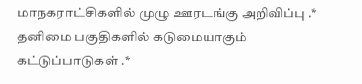மாநகராட்சிகளில் முழு ஊரடங்கு அறிவிப்பு .* தனிமை பகுதிகளில் கடுமையாகும் கட்டுப்பாடுகள் .*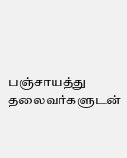பஞ்சாயத்து தலைவர்களுடன்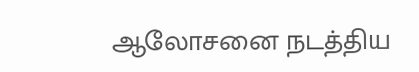ஆலோசனை நடத்திய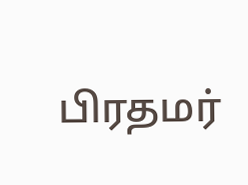பிரதமர்